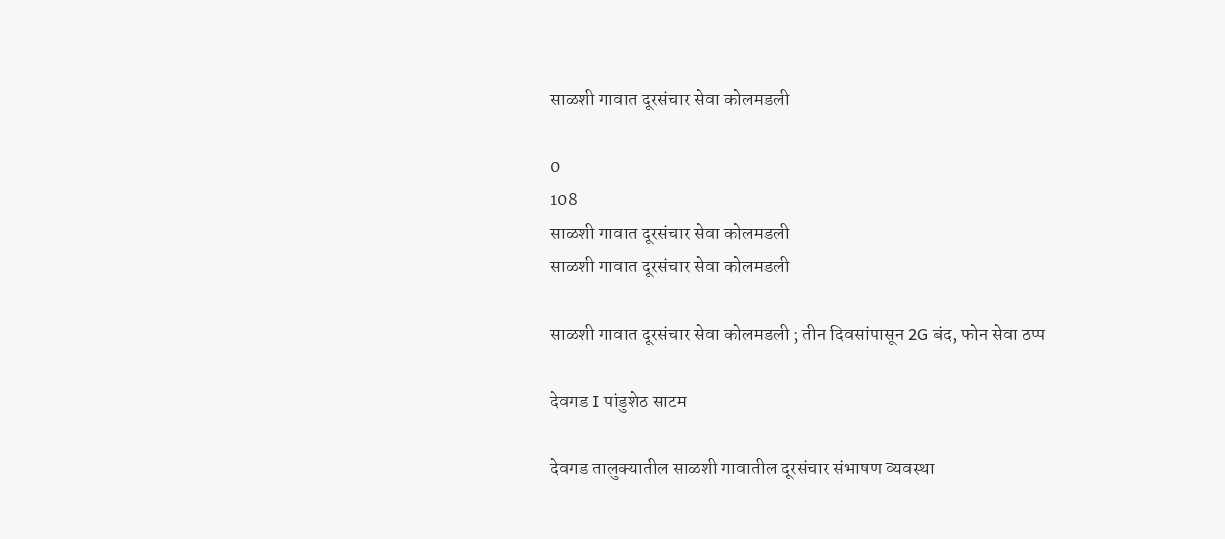साळशी गावात दूरसंचार सेवा कोलमडली

0
108
साळशी गावात दूरसंचार सेवा कोलमडली
साळशी गावात दूरसंचार सेवा कोलमडली

साळशी गावात दूरसंचार सेवा कोलमडली ; तीन दिवसांपासून 2G बंद, फोन सेवा ठप्प

देवगड I पांडुशेठ साटम

देवगड तालुक्यातील साळशी गावातील दूरसंचार संभाषण व्यवस्था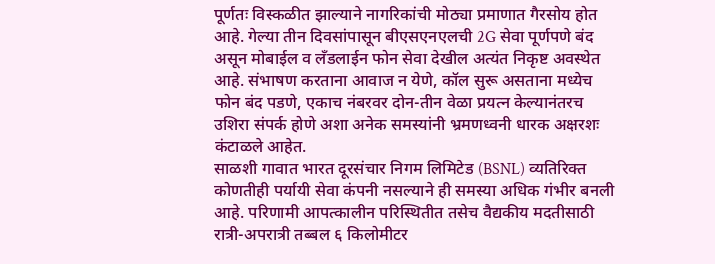पूर्णतः विस्कळीत झाल्याने नागरिकांची मोठ्या प्रमाणात गैरसोय होत आहे. गेल्या तीन दिवसांपासून बीएसएनएलची 2G सेवा पूर्णपणे बंद असून मोबाईल व लँडलाईन फोन सेवा देखील अत्यंत निकृष्ट अवस्थेत आहे. संभाषण करताना आवाज न येणे, कॉल सुरू असताना मध्येच फोन बंद पडणे, एकाच नंबरवर दोन-तीन वेळा प्रयत्न केल्यानंतरच उशिरा संपर्क होणे अशा अनेक समस्यांनी भ्रमणध्वनी धारक अक्षरशः कंटाळले आहेत.
साळशी गावात भारत दूरसंचार निगम लिमिटेड (BSNL) व्यतिरिक्त कोणतीही पर्यायी सेवा कंपनी नसल्याने ही समस्या अधिक गंभीर बनली आहे. परिणामी आपत्कालीन परिस्थितीत तसेच वैद्यकीय मदतीसाठी रात्री-अपरात्री तब्बल ६ किलोमीटर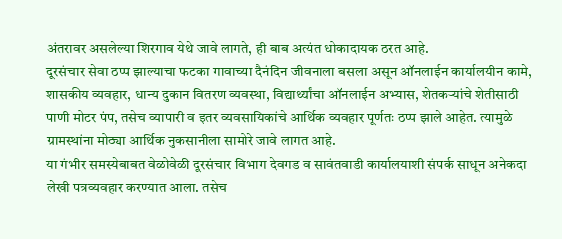अंतरावर असलेल्या शिरगाव येथे जावे लागते, ही बाब अत्यंत धोकादायक ठरत आहे.
दूरसंचार सेवा ठप्प झाल्याचा फटका गावाच्या दैनंदिन जीवनाला बसला असून ऑनलाईन कार्यालयीन कामे, शासकीय व्यवहार, धान्य दुकान वितरण व्यवस्था, विद्यार्थ्यांचा ऑनलाईन अभ्यास, शेतकऱ्यांचे शेतीसाठी पाणी मोटर पंप, तसेच व्यापारी व इतर व्यवसायिकांचे आर्थिक व्यवहार पूर्णतः ठप्प झाले आहेत. त्यामुळे ग्रामस्थांना मोठ्या आर्थिक नुकसानीला सामोरे जावे लागत आहे.
या गंभीर समस्येबाबत वेळोवेळी दूरसंचार विभाग देवगड व सावंतवाडी कार्यालयाशी संपर्क साधून अनेकदा लेखी पत्रव्यवहार करण्यात आला. तसेच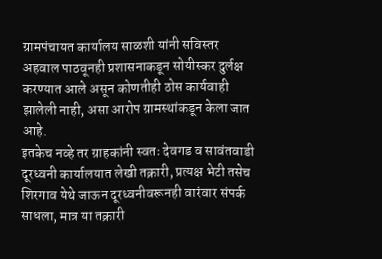ग्रामपंचायत कार्यालय साळशी यांनी सविस्तर अहवाल पाठवूनही प्रशासनाकडून सोयीस्कर दुर्लक्ष करण्यात आले असून कोणतीही ठोस कार्यवाही झालेली नाही, असा आरोप ग्रामस्थांकडून केला जात आहे.
इतकेच नव्हे तर ग्राहकांनी स्वतः देवगड व सावंतवाडी दूरध्वनी कार्यालयात लेखी तक्रारी, प्रत्यक्ष भेटी तसेच शिरगाव येथे जाऊन दूरध्वनीवरूनही वारंवार संपर्क साधला, मात्र या तक्रारी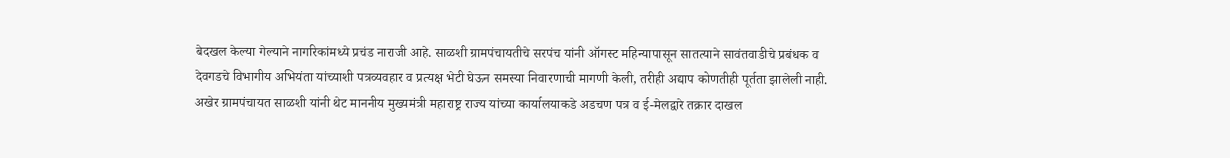बेदखल केल्या गेल्याने नागरिकांमध्ये प्रचंड नाराजी आहे. साळशी ग्रामपंचायतीचे सरपंच यांनी ऑगस्ट महिन्यापासून सातत्याने सावंतवाडीचे प्रबंधक व देवगडचे विभागीय अभियंता यांच्याशी पत्रव्यवहार व प्रत्यक्ष भेटी घेऊन समस्या निवारणाची मागणी केली, तरीही अद्याप कोणतीही पूर्तता झालेली नाही.
अखेर ग्रामपंचायत साळशी यांनी थेट माननीय मुख्यमंत्री महाराष्ट्र राज्य यांच्या कार्यालयाकडे अडचण पत्र व ई-मेलद्वारे तक्रार दाखल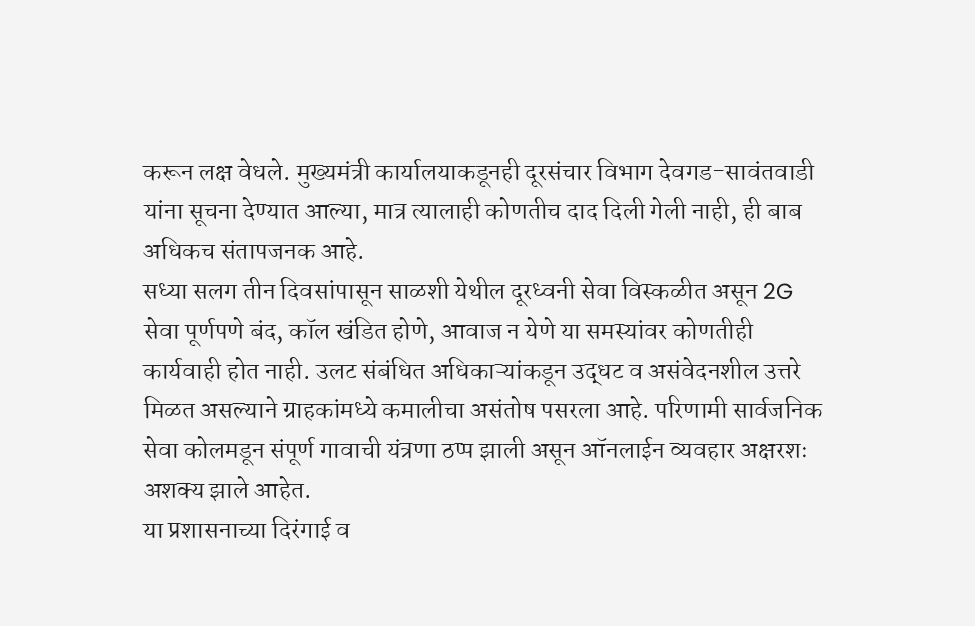करून लक्ष वेधले. मुख्यमंत्री कार्यालयाकडूनही दूरसंचार विभाग देवगड-सावंतवाडी यांना सूचना देण्यात आल्या, मात्र त्यालाही कोणतीच दाद दिली गेली नाही, ही बाब अधिकच संतापजनक आहे.
सध्या सलग तीन दिवसांपासून साळशी येथील दूरध्वनी सेवा विस्कळीत असून 2G सेवा पूर्णपणे बंद, कॉल खंडित होणे, आवाज न येणे या समस्यांवर कोणतीही कार्यवाही होत नाही. उलट संबंधित अधिकाऱ्यांकडून उद्धट व असंवेदनशील उत्तरे मिळत असल्याने ग्राहकांमध्ये कमालीचा असंतोष पसरला आहे. परिणामी सार्वजनिक सेवा कोलमडून संपूर्ण गावाची यंत्रणा ठप्प झाली असून ऑनलाईन व्यवहार अक्षरशः अशक्य झाले आहेत.
या प्रशासनाच्या दिरंगाई व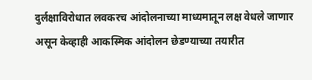दुर्लक्षाविरोधात लवकरच आंदोलनाच्या माध्यमातून लक्ष वेधले जाणार असून केव्हाही आकस्मिक आंदोलन छेडण्याच्या तयारीत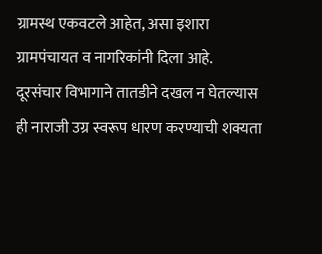ग्रामस्थ एकवटले आहेत, असा इशारा ग्रामपंचायत व नागरिकांनी दिला आहे.
दूरसंचार विभागाने तातडीने दखल न घेतल्यास ही नाराजी उग्र स्वरूप धारण करण्याची शक्यता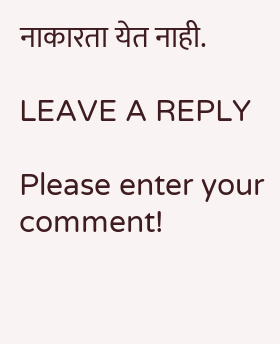नाकारता येत नाही.

LEAVE A REPLY

Please enter your comment!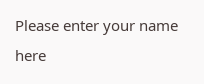Please enter your name here